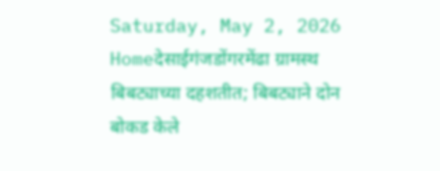Saturday, May 2, 2026
Homeदेसाईगंजडोंगरमेंढा ग्रामस्थ बिबट्याच्या दहशतीत; बिबट्याने दोन बोकड केले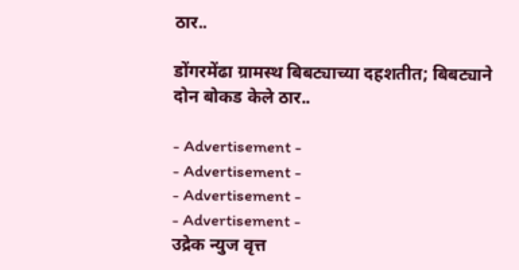ठार..

डोंगरमेंढा ग्रामस्थ बिबट्याच्या दहशतीत; बिबट्याने दोन बोकड केले ठार..

- Advertisement -
- Advertisement -
- Advertisement -
- Advertisement -
उद्रेक न्युज वृत्त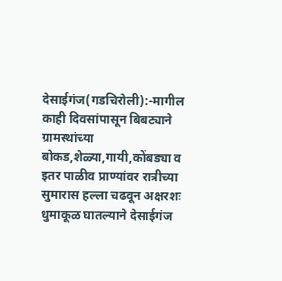देसाईगंज(गडचिरोली):-मागील काही दिवसांपासून बिबट्याने ग्रामस्थांच्या बोकड,शेळ्या,गायी,कोंबड्या व इतर पाळीव प्राण्यांवर रात्रीच्या सुमारास हल्ला चढवून अक्षरशः धुमाकूळ घातल्याने देसाईगंज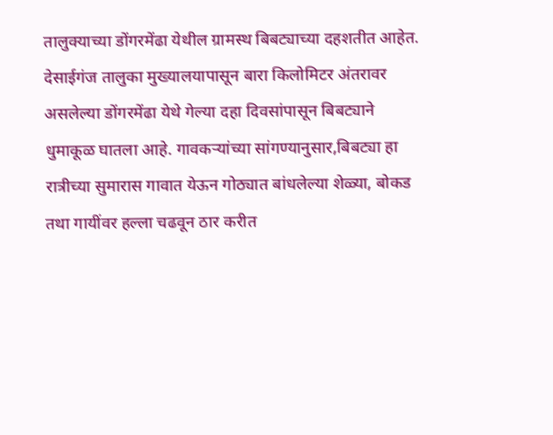तालुक्याच्या डोंगरमेंढा येथील ग्रामस्थ बिबट्याच्या दहशतीत आहेत.
देसाईगंज तालुका मुख्यालयापासून बारा किलोमिटर अंतरावर असलेल्या डोंगरमेंढा येथे गेल्या दहा दिवसांपासून बिबट्याने धुमाकूळ घातला आहे. गावकऱ्यांच्या सांगण्यानुसार,बिबट्या हा रात्रीच्या सुमारास गावात येऊन गोठ्यात बांधलेल्या शेळ्या, बोकड तथा गायींवर हल्ला चढवून ठार करीत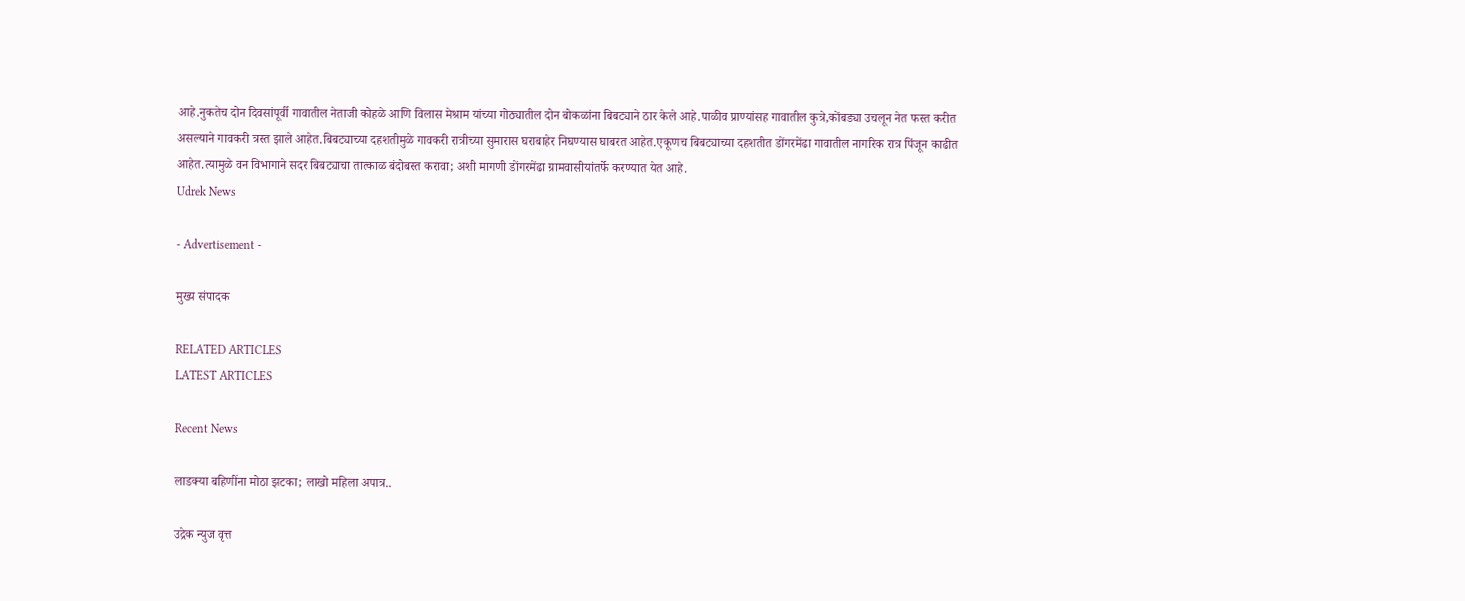आहे.नुकतेच दोन दिवसांपूर्वी गावातील नेताजी कोहळे आणि विलास मेश्राम यांच्या गोठ्यातील दोन बोकळांना बिबट्याने ठार केले आहे.पाळीव प्राण्यांसह गावातील कुत्रे,कोंबड्या उचलून नेत फस्त करीत असल्याने गावकरी त्रस्त झाले आहेत.बिबट्याच्या दहशतीमुळे गावकरी रात्रीच्या सुमारास घराबाहेर निघण्यास घाबरत आहेत.एकूणच बिबट्याच्या दहशतीत डोंगरमेंढा गावातील नागरिक रात्र पिंजून काढीत आहेत.त्यामुळे वन विभागाने सदर बिबट्याचा तात्काळ बंदोबस्त करावा; अशी मागणी डोंगरमेंढा ग्रामवासीयांतर्फे करण्यात येत आहे.
Udrek News

- Advertisement -

मुख्य संपादक

RELATED ARTICLES
LATEST ARTICLES

Recent News

लाडक्या बहिणींना मोठा झटका; लाखो महिला अपात्र..

उद्रेक न्युज वृत्त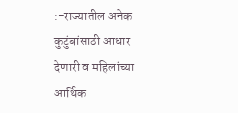:-राज्यातील अनेक कुटुंबांसाठी आधार देणारी व महिलांच्या आर्थिक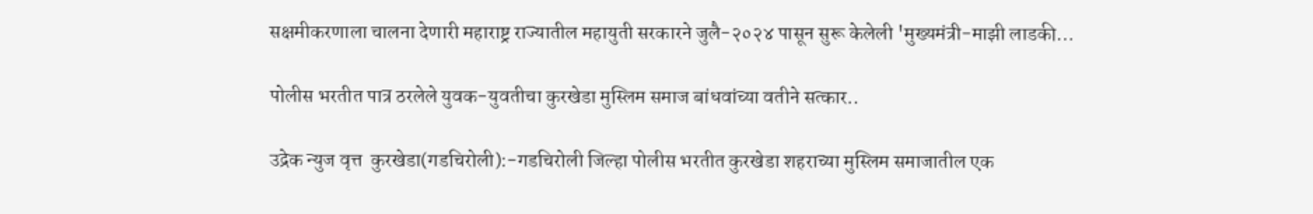सक्षमीकरणाला चालना देणारी महाराष्ट्र राज्यातील महायुती सरकारने जुलै-२०२४ पासून सुरू केलेली 'मुख्यमंत्री-माझी लाडकी...

पोलीस भरतीत पात्र ठरलेले युवक-युवतीचा कुरखेडा मुस्लिम समाज बांधवांच्या वतीने सत्कार..

उद्रेक न्युज वृत्त  कुरखेडा(गडचिरोली):-गडचिरोली जिल्हा पोलीस भरतीत कुरखेडा शहराच्या मुस्लिम समाजातील एक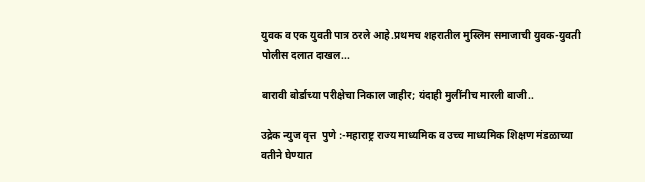युवक व एक युवती पात्र ठरले आहे.प्रथमच शहरातील मुस्लिम समाजाची युवक-युवती पोलीस दलात दाखल...

बारावी बोर्डाच्या परीक्षेचा निकाल जाहीर; यंदाही मुलींनीच मारली बाजी..

उद्रेक न्युज वृत्त  पुणे :-महाराष्ट्र राज्य माध्यमिक व उच्च माध्यमिक शिक्षण मंडळाच्या वतीने घेण्यात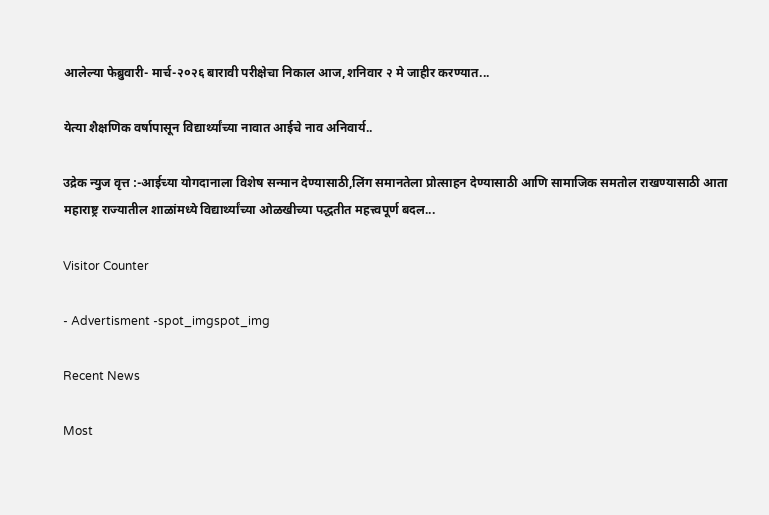आलेल्या फेब्रुवारी- मार्च-२०२६ बारावी परीक्षेचा निकाल आज,शनिवार २ मे जाहीर करण्यात...

येत्या शैक्षणिक वर्षापासून विद्यार्थ्यांच्या नावात आईचे नाव अनिवार्य..

उद्रेक न्युज वृत्त :-आईच्या योगदानाला विशेष सन्मान देण्यासाठी,लिंग समानतेला प्रोत्साहन देण्यासाठी आणि सामाजिक समतोल राखण्यासाठी आता महाराष्ट्र राज्यातील शाळांमध्ये विद्यार्थ्यांच्या ओळखीच्या पद्धतीत महत्त्वपूर्ण बदल...

Visitor Counter

- Advertisment -spot_imgspot_img

Recent News

Most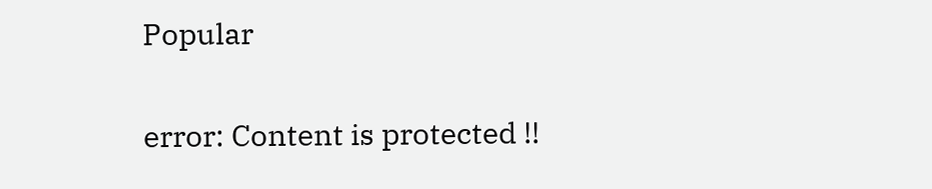Popular

error: Content is protected !!